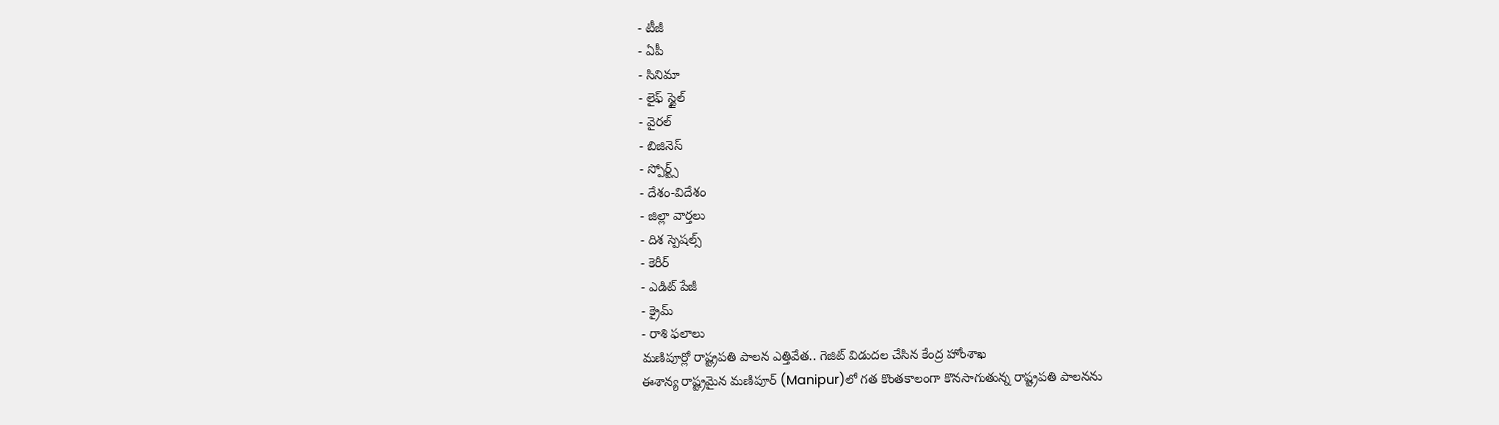- టీజీ
- ఏపీ
- సినిమా
- లైఫ్ స్టైల్
- వైరల్
- బిజినెస్
- స్పోర్ట్స్
- దేశం-విదేశం
- జిల్లా వార్తలు
- దిశ స్పెషల్స్
- కెరీర్
- ఎడిట్ పేజీ
- క్రైమ్
- రాశి ఫలాలు
మణిపూర్లో రాష్ట్రపతి పాలన ఎత్తివేత.. గెజిట్ విడుదల చేసిన కేంద్ర హోంశాఖ
ఈశాన్య రాష్ట్రమైన మణిపూర్ (Manipur)లో గత కొంతకాలంగా కొనసాగుతున్న రాష్ట్రపతి పాలనను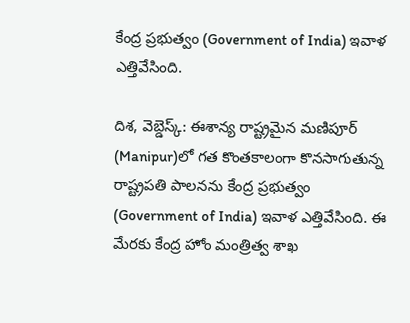కేంద్ర ప్రభుత్వం (Government of India) ఇవాళ ఎత్తివేసింది.

దిశ, వెబ్డెస్క్: ఈశాన్య రాష్ట్రమైన మణిపూర్ (Manipur)లో గత కొంతకాలంగా కొనసాగుతున్న రాష్ట్రపతి పాలనను కేంద్ర ప్రభుత్వం (Government of India) ఇవాళ ఎత్తివేసింది. ఈ మేరకు కేంద్ర హోం మంత్రిత్వ శాఖ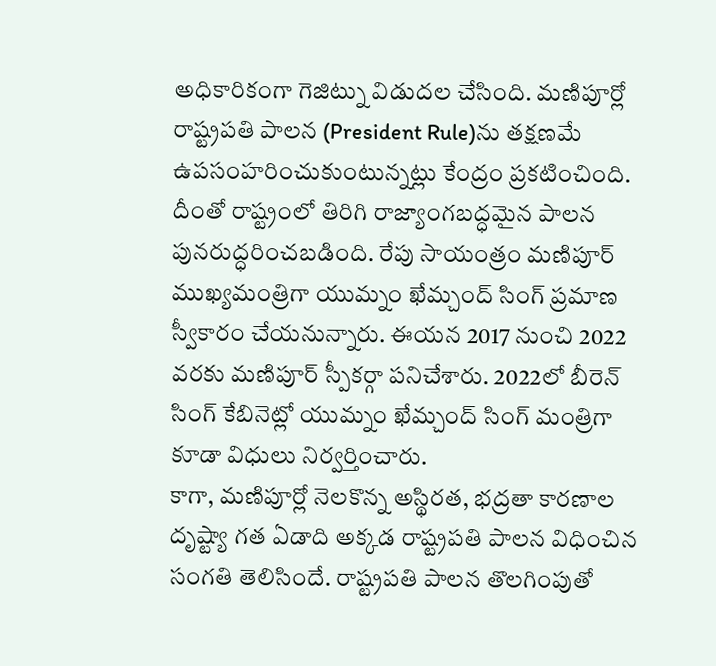అధికారికంగా గెజిట్ను విడుదల చేసింది. మణిపూర్లో రాష్ట్రపతి పాలన (President Rule)ను తక్షణమే ఉపసంహరించుకుంటున్నట్లు కేంద్రం ప్రకటించింది. దీంతో రాష్ట్రంలో తిరిగి రాజ్యాంగబద్ధమైన పాలన పునరుద్ధరించబడింది. రేపు సాయంత్రం మణిపూర్ ముఖ్యమంత్రిగా యుమ్నం ఖేమ్చంద్ సింగ్ ప్రమాణ స్వీకారం చేయనున్నారు. ఈయన 2017 నుంచి 2022 వరకు మణిపూర్ స్పీకర్గా పనిచేశారు. 2022లో బీరెన్ సింగ్ కేబినెట్లో యుమ్నం ఖేమ్చంద్ సింగ్ మంత్రిగా కూడా విధులు నిర్వర్తించారు.
కాగా, మణిపూర్లో నెలకొన్న అస్థిరత, భద్రతా కారణాల దృష్ట్యా గత ఏడాది అక్కడ రాష్ట్రపతి పాలన విధించిన సంగతి తెలిసిందే. రాష్ట్రపతి పాలన తొలగింపుతో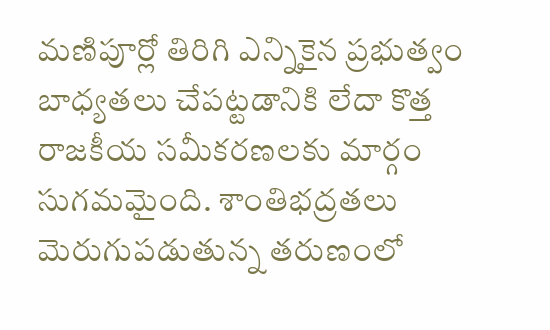మణిపూర్లో తిరిగి ఎన్నికైన ప్రభుత్వం బాధ్యతలు చేపట్టడానికి లేదా కొత్త రాజకీయ సమీకరణలకు మార్గం సుగమమైంది. శాంతిభద్రతలు మెరుగుపడుతున్న తరుణంలో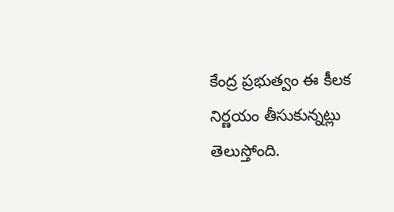కేంద్ర ప్రభుత్వం ఈ కీలక నిర్ణయం తీసుకున్నట్లు తెలుస్తోంది.